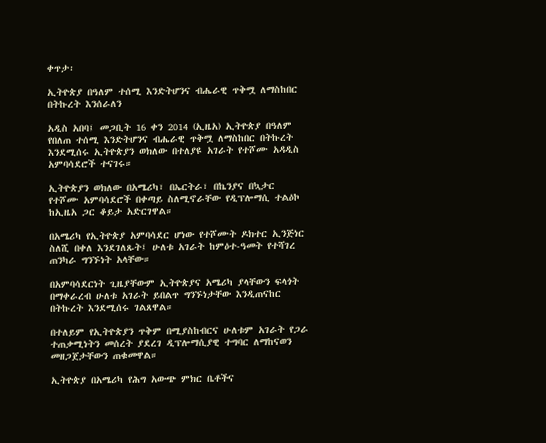ቀጥታ፡

ኢትዮጵያ በዓለም ተሰሚ እንድትሆንና ብሔራዊ ጥቅሟ ለማስከበር በትኩረት እንሰራለን

አዲስ አበባ፤ መጋቢት 16 ቀን 2014 (ኢዜአ) ኢትዮጵያ በዓለም የበለጠ ተሰሚ እንድትሆንና ብሔራዊ ጥቅሟ ለማስከበር በትኩረት እንደሚሰሩ ኢትዮጵያን ወክለው በተለያዩ አገራት የተሾሙ አዳዲስ አምባሳደሮች ተናገሩ።

ኢትዮጵያን ወክለው በአሜሪካ፣ በኤርትራ፣ በኬንያና በኳታር የተሾሙ አምባሳደሮች በቀጣይ ስለሚኖራቸው የዲፕሎማሲ ተልዕኮ ከኢዜአ ጋር ቆይታ አድርገዋል።

በአሜሪካ የኢትዮጵያ አምባሳደር ሆነው የተሾሙት ዶክተር ኢንጅነር ስለሺ በቀለ እንደገለጹት፤ ሁለቱ አገራት ከምዕተ-ዓመት የተሻገረ ጠንካራ ግንኙነት አላቸው።

በአምባሳደርነት ጊዜያቸውም ኢትዮጵያና አሜሪካ ያላቸውን ፍላጎት በማቀራረብ ሁለቱ አገራት ይበልጥ ግንኙነታቸው እንዲጠናከር በትኩረት እንደሚሰሩ ገልጸዋል።

በተለይም የኢትዮጵያን ጥቅም በሚያስከብርና ሁለቱም አገራት የጋራ ተጠቃሚነትን መሰረት ያደረገ ዲፕሎማሲያዊ ተግባር ለማከናወን መዘጋጀታቸውን ጠቁመዋል።

ኢትዮጵያ በአሜሪካ የሕግ አውጭ ምክር ቤቶችና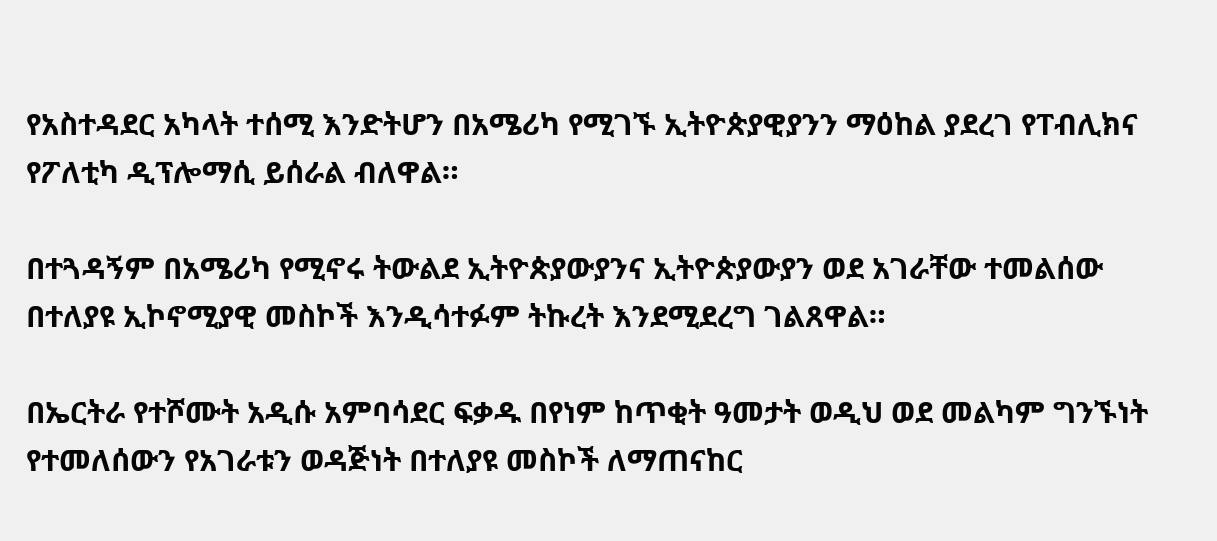የአስተዳደር አካላት ተሰሚ እንድትሆን በአሜሪካ የሚገኙ ኢትዮጵያዊያንን ማዕከል ያደረገ የፐብሊክና የፖለቲካ ዲፕሎማሲ ይሰራል ብለዋል።

በተጓዳኝም በአሜሪካ የሚኖሩ ትውልደ ኢትዮጵያውያንና ኢትዮጵያውያን ወደ አገራቸው ተመልሰው በተለያዩ ኢኮኖሚያዊ መስኮች እንዲሳተፉም ትኩረት እንደሚደረግ ገልጸዋል።

በኤርትራ የተሾሙት አዲሱ አምባሳደር ፍቃዱ በየነም ከጥቂት ዓመታት ወዲህ ወደ መልካም ግንኙነት የተመለሰውን የአገራቱን ወዳጅነት በተለያዩ መስኮች ለማጠናከር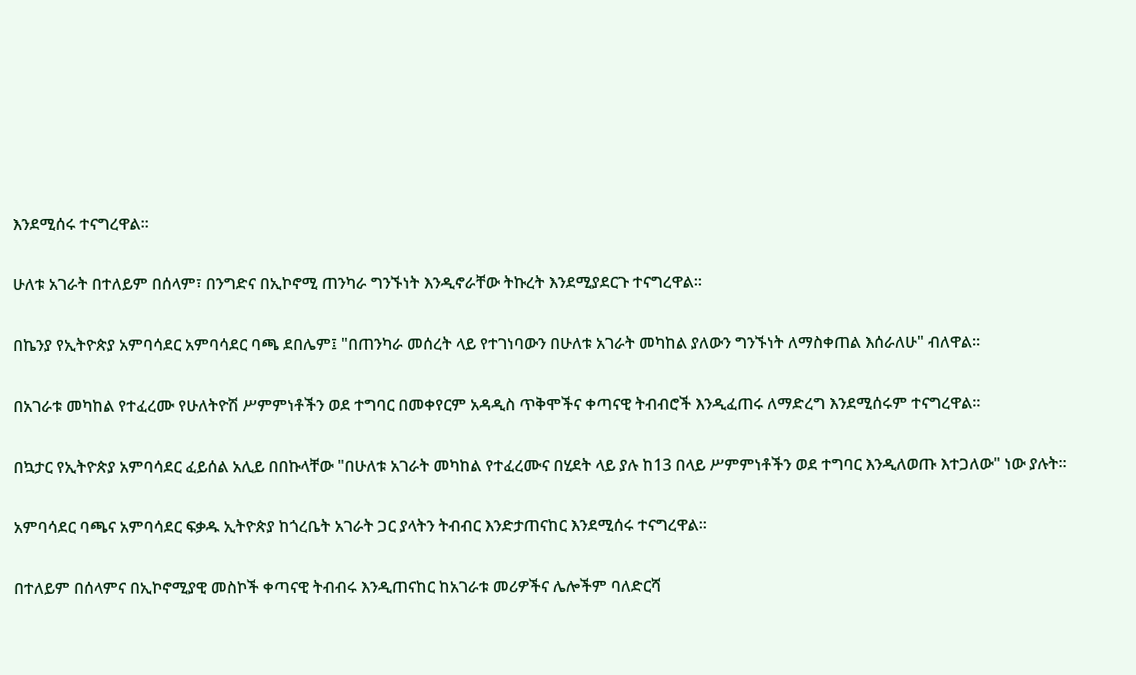እንደሚሰሩ ተናግረዋል።

ሁለቱ አገራት በተለይም በሰላም፣ በንግድና በኢኮኖሚ ጠንካራ ግንኙነት እንዲኖራቸው ትኩረት እንደሚያደርጉ ተናግረዋል።

በኬንያ የኢትዮጵያ አምባሳደር አምባሳደር ባጫ ደበሌም፤ "በጠንካራ መሰረት ላይ የተገነባውን በሁለቱ አገራት መካከል ያለውን ግንኙነት ለማስቀጠል እሰራለሁ" ብለዋል።

በአገራቱ መካከል የተፈረሙ የሁለትዮሽ ሥምምነቶችን ወደ ተግባር በመቀየርም አዳዲስ ጥቅሞችና ቀጣናዊ ትብብሮች እንዲፈጠሩ ለማድረግ እንደሚሰሩም ተናግረዋል።

በኳታር የኢትዮጵያ አምባሳደር ፈይሰል አሊይ በበኩላቸው "በሁለቱ አገራት መካከል የተፈረሙና በሂደት ላይ ያሉ ከ13 በላይ ሥምምነቶችን ወደ ተግባር እንዲለወጡ እተጋለው" ነው ያሉት።

አምባሳደር ባጫና አምባሳደር ፍቃዱ ኢትዮጵያ ከጎረቤት አገራት ጋር ያላትን ትብብር እንድታጠናከር እንደሚሰሩ ተናግረዋል።

በተለይም በሰላምና በኢኮኖሚያዊ መስኮች ቀጣናዊ ትብብሩ እንዲጠናከር ከአገራቱ መሪዎችና ሌሎችም ባለድርሻ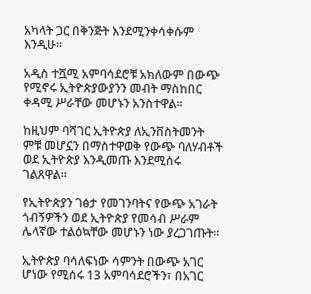አካላት ጋር በቅንጅት እንደሚንቀሳቀሱም እንዲሁ።

አዲስ ተሿሚ አምባሳደሮቹ አክለውም በውጭ የሚኖሩ ኢትዮጵያውያንን መብት ማስከበር ቀዳሚ ሥራቸው መሆኑን አንስተዋል።

ከዚህም ባሻገር ኢትዮጵያ ለኢንቨስትመንት ምቹ መሆኗን በማስተዋወቅ የውጭ ባለሃብቶች ወደ ኢትዮጵያ እንዲመጡ እንደሚሰሩ ገልጸዋል።

የኢትዮጵያን ገፅታ የመገንባትና የውጭ አገራት ጎብኝዎችን ወደ ኢትዮጵያ የመሳብ ሥራም ሌላኛው ተልዕኳቸው መሆኑን ነው ያረጋገጡት።

ኢትዮጵያ ባሳለፍነው ሳምንት በውጭ አገር ሆነው የሚሰሩ 13 አምባሳደሮችን፣ በአገር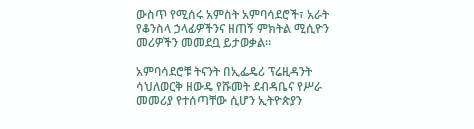ውስጥ የሚሰሩ አምስት አምባሳደሮች፣ አራት የቆንስላ ኃላፊዎችንና ዘጠኝ ምክትል ሚሲዮን መሪዎችን መመደቧ ይታወቃል።

አምባሳደሮቹ ትናንት በኢፌዴሪ ፕሬዚዳንት ሳህለወርቅ ዘውዴ የሹመት ደብዳቤና የሥራ መመሪያ የተሰጣቸው ሲሆን ኢትዮጵያን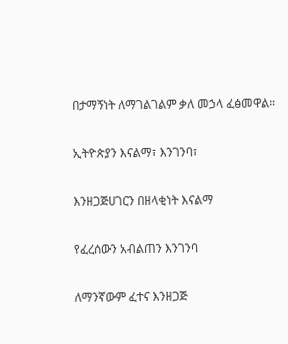በታማኝነት ለማገልገልም ቃለ መኃላ ፈፅመዋል።

ኢትዮጵያን እናልማ፣ እንገንባ፣

እንዘጋጅሀገርን በዘላቂነት እናልማ

የፈረሰውን አብልጠን እንገንባ

ለማንኛውም ፈተና እንዘጋጅ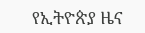የኢትዮጵያ ዜና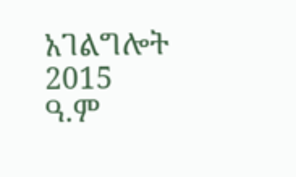አገልግሎት
2015
ዓ.ም